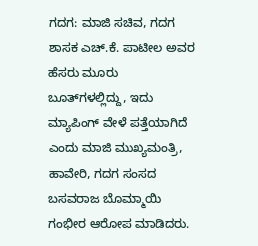ಗದಗ: ಮಾಜಿ ಸಚಿವ, ಗದಗ ಶಾಸಕ ಎಚ್.ಕೆ. ಪಾಟೀಲ ಅವರ ಹೆಸರು ಮೂರು ಬೂತ್‌ಗಳಲ್ಲಿದ್ದು, ಇದು ಮ್ಯಾಪಿಂಗ್ ವೇಳೆ ಪತ್ತೆಯಾಗಿದೆ ಎಂದು ಮಾಜಿ ಮುಖ್ಯಮಂತ್ರಿ, ಹಾವೇರಿ, ಗದಗ ಸಂಸದ ಬಸವರಾಜ ಬೊಮ್ಮಾಯಿ ಗಂಭೀರ ಆರೋಪ ಮಾಡಿದರು.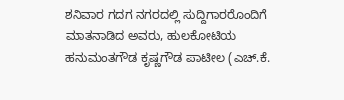ಶನಿವಾರ ಗದಗ ನಗರದಲ್ಲಿ ಸುದ್ದಿಗಾರರೊಂದಿಗೆ ಮಾತನಾಡಿದ ಅವರು, ಹುಲಕೋಟಿಯ ಹನುಮಂತಗೌಡ ಕೃಷ್ಣಗೌಡ ಪಾಟೀಲ (ಎಚ್‌.ಕೆ.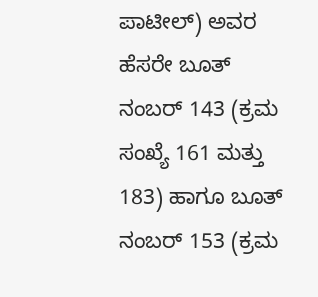ಪಾಟೀಲ್) ಅವರ ಹೆಸರೇ ಬೂತ್ ನಂಬರ್ 143 (ಕ್ರಮ ಸಂಖ್ಯೆ 161 ಮತ್ತು 183) ಹಾಗೂ ಬೂತ್ ನಂಬರ್ 153 (ಕ್ರಮ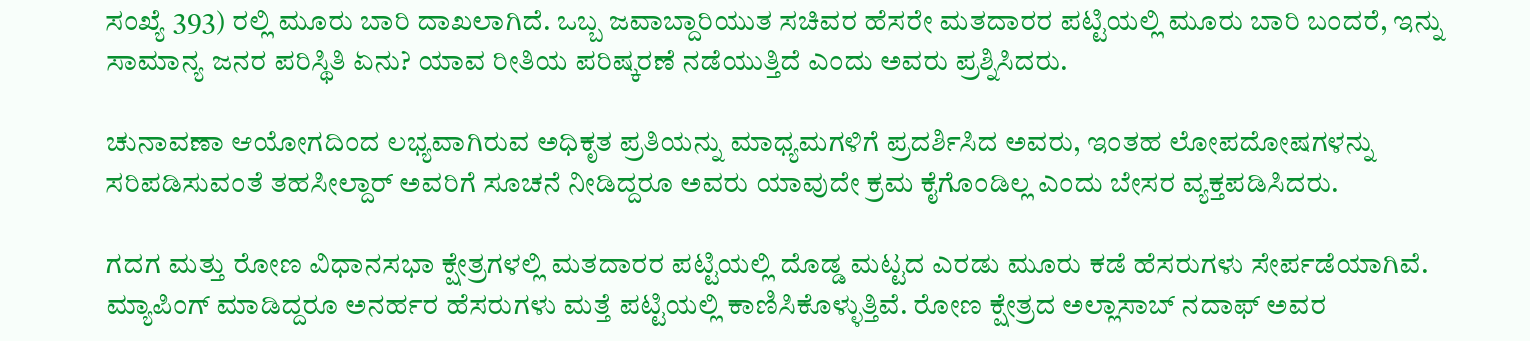ಸಂಖ್ಯೆ 393) ರಲ್ಲಿ ಮೂರು ಬಾರಿ ದಾಖಲಾಗಿದೆ. ಒಬ್ಬ ಜವಾಬ್ದಾರಿಯುತ ಸಚಿವರ ಹೆಸರೇ ಮತದಾರರ ಪಟ್ಟಿಯಲ್ಲಿ ಮೂರು ಬಾರಿ ಬಂದರೆ, ಇನ್ನು ಸಾಮಾನ್ಯ ಜನರ ಪರಿಸ್ಥಿತಿ ಏನು? ಯಾವ ರೀತಿಯ ಪರಿಷ್ಕರಣೆ ನಡೆಯುತ್ತಿದೆ ಎಂದು ಅವರು ಪ್ರಶ್ನಿಸಿದರು.

ಚುನಾವಣಾ ಆಯೋಗದಿಂದ ಲಭ್ಯವಾಗಿರುವ ಅಧಿಕೃತ ಪ್ರತಿಯನ್ನು ಮಾಧ್ಯಮಗಳಿಗೆ ಪ್ರದರ್ಶಿಸಿದ ಅವರು, ಇಂತಹ ಲೋಪದೋಷಗಳನ್ನು ಸರಿಪಡಿಸುವಂತೆ ತಹಸೀಲ್ದಾರ್ ಅವರಿಗೆ ಸೂಚನೆ ನೀಡಿದ್ದರೂ ಅವರು ಯಾವುದೇ ಕ್ರಮ ಕೈಗೊಂಡಿಲ್ಲ ಎಂದು ಬೇಸರ ವ್ಯಕ್ತಪಡಿಸಿದರು.

ಗದಗ ಮತ್ತು ರೋಣ ವಿಧಾನಸಭಾ ಕ್ಷೇತ್ರಗಳಲ್ಲಿ ಮತದಾರರ ಪಟ್ಟಿಯಲ್ಲಿ ದೊಡ್ಡ ಮಟ್ಟದ ಎರಡು ಮೂರು ಕಡೆ ಹೆಸರುಗಳು ಸೇರ್ಪಡೆಯಾಗಿವೆ. ಮ್ಯಾಪಿಂಗ್ ಮಾಡಿದ್ದರೂ ಅನರ್ಹರ ಹೆಸರುಗಳು ಮತ್ತೆ ಪಟ್ಟಿಯಲ್ಲಿ ಕಾಣಿಸಿಕೊಳ್ಳುತ್ತಿವೆ. ರೋಣ ಕ್ಷೇತ್ರದ ಅಲ್ಲಾಸಾಬ್ ನದಾಫ್ ಅವರ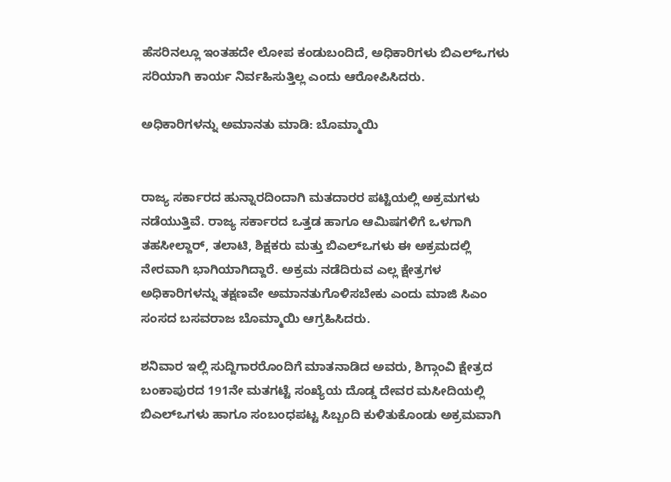ಹೆಸರಿನಲ್ಲೂ ಇಂತಹದೇ ಲೋಪ ಕಂಡುಬಂದಿದೆ, ಅಧಿಕಾರಿಗಳು ಬಿಎಲ್ಒಗಳು ಸರಿಯಾಗಿ ಕಾರ್ಯ ನಿರ್ವಹಿಸುತ್ತಿಲ್ಲ ಎಂದು ಆರೋಪಿಸಿದರು.

ಅಧಿಕಾರಿಗಳನ್ನು ಅಮಾನತು ಮಾಡಿ: ಬೊಮ್ಮಾಯಿ


ರಾಜ್ಯ ಸರ್ಕಾರದ ಹುನ್ನಾರದಿಂದಾಗಿ ಮತದಾರರ ಪಟ್ಟಿಯಲ್ಲಿ ಅಕ್ರಮಗಳು ನಡೆಯುತ್ತಿವೆ. ರಾಜ್ಯ ಸರ್ಕಾರದ ಒತ್ತಡ ಹಾಗೂ ಆಮಿಷಗಳಿಗೆ ಒಳಗಾಗಿ ತಹಸೀಲ್ದಾರ್, ತಲಾಟಿ, ಶಿಕ್ಷಕರು ಮತ್ತು ಬಿಎಲ್‌ಒಗಳು ಈ ಅಕ್ರಮದಲ್ಲಿ ನೇರವಾಗಿ ಭಾಗಿಯಾಗಿದ್ದಾರೆ. ಅಕ್ರಮ ನಡೆದಿರುವ ಎಲ್ಲ ಕ್ಷೇತ್ರಗಳ ಅಧಿಕಾರಿಗಳನ್ನು ತಕ್ಷಣವೇ ಅಮಾನತುಗೊಳಿಸಬೇಕು ಎಂದು ಮಾಜಿ ಸಿಎಂ ಸಂಸದ ಬಸವರಾಜ ಬೊಮ್ಮಾಯಿ ಆಗ್ರಹಿಸಿದರು.

ಶನಿವಾರ ಇಲ್ಲಿ ಸುದ್ದಿಗಾರರೊಂದಿಗೆ ಮಾತನಾಡಿದ ಅವರು, ಶಿಗ್ಗಾಂವಿ ಕ್ಷೇತ್ರದ ಬಂಕಾಪುರದ 191ನೇ ಮತಗಟ್ಟೆ ಸಂಖ್ಯೆಯ ದೊಡ್ಡ ದೇವರ ಮಸೀದಿಯಲ್ಲಿ ಬಿಎಲ್‌ಒಗಳು ಹಾಗೂ ಸಂಬಂಧಪಟ್ಟ ಸಿಬ್ಬಂದಿ ಕುಳಿತುಕೊಂಡು ಅಕ್ರಮವಾಗಿ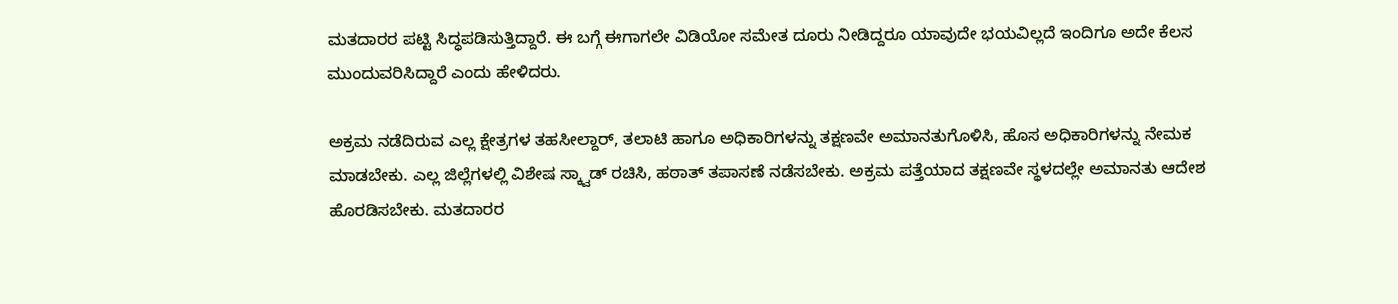ಮತದಾರರ ಪಟ್ಟಿ ಸಿದ್ಧಪಡಿಸುತ್ತಿದ್ದಾರೆ. ಈ ಬಗ್ಗೆ ಈಗಾಗಲೇ ವಿಡಿಯೋ ಸಮೇತ ದೂರು ನೀಡಿದ್ದರೂ ಯಾವುದೇ ಭಯವಿಲ್ಲದೆ ಇಂದಿಗೂ ಅದೇ ಕೆಲಸ ಮುಂದುವರಿಸಿದ್ದಾರೆ ಎಂದು ಹೇಳಿದರು.

ಅಕ್ರಮ ನಡೆದಿರುವ ಎಲ್ಲ ಕ್ಷೇತ್ರಗಳ ತಹಸೀಲ್ದಾರ್, ತಲಾಟಿ ಹಾಗೂ ಅಧಿಕಾರಿಗಳನ್ನು ತಕ್ಷಣವೇ ಅಮಾನತುಗೊಳಿಸಿ, ಹೊಸ ಅಧಿಕಾರಿಗಳನ್ನು ನೇಮಕ ಮಾಡಬೇಕು. ಎಲ್ಲ ಜಿಲ್ಲೆಗಳಲ್ಲಿ ವಿಶೇಷ ಸ್ಕ್ವಾಡ್ ರಚಿಸಿ, ಹಠಾತ್ ತಪಾಸಣೆ ನಡೆಸಬೇಕು. ಅಕ್ರಮ ಪತ್ತೆಯಾದ ತಕ್ಷಣವೇ ಸ್ಥಳದಲ್ಲೇ ಅಮಾನತು ಆದೇಶ ಹೊರಡಿಸಬೇಕು. ಮತದಾರರ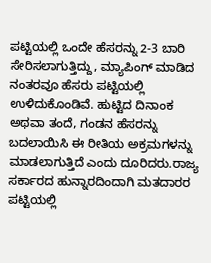ಪಟ್ಟಿಯಲ್ಲಿ ಒಂದೇ ಹೆಸರನ್ನು 2-3 ಬಾರಿ ಸೇರಿಸಲಾಗುತ್ತಿದ್ದು, ಮ್ಯಾಪಿಂಗ್ ಮಾಡಿದ ನಂತರವೂ ಹೆಸರು ಪಟ್ಟಿಯಲ್ಲಿ ಉಳಿದುಕೊಂಡಿವೆ. ಹುಟ್ಟಿದ ದಿನಾಂಕ ಅಥವಾ ತಂದೆ, ಗಂಡನ ಹೆಸರನ್ನು ಬದಲಾಯಿಸಿ ಈ ರೀತಿಯ ಅಕ್ರಮಗಳನ್ನು ಮಾಡಲಾಗುತ್ತಿದೆ ಎಂದು ದೂರಿದರು.ರಾಜ್ಯ ಸರ್ಕಾರದ ಹುನ್ನಾರದಿಂದಾಗಿ ಮತದಾರರ ಪಟ್ಟಿಯಲ್ಲಿ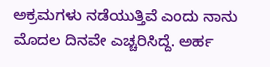ಅಕ್ರಮಗಳು ನಡೆಯುತ್ತಿವೆ ಎಂದು ನಾನು ಮೊದಲ ದಿನವೇ ಎಚ್ಚರಿಸಿದ್ದೆ. ಅರ್ಹ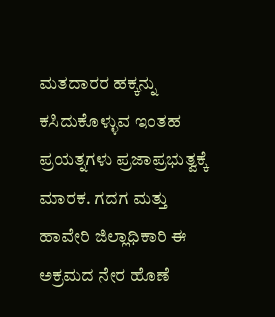ಮತದಾರರ ಹಕ್ಕನ್ನು ಕಸಿದುಕೊಳ್ಳುವ ಇಂತಹ ಪ್ರಯತ್ನಗಳು ಪ್ರಜಾಪ್ರಭುತ್ವಕ್ಕೆ ಮಾರಕ. ಗದಗ ಮತ್ತು ಹಾವೇರಿ ಜಿಲ್ಲಾಧಿಕಾರಿ ಈ ಅಕ್ರಮದ ನೇರ ಹೊಣೆ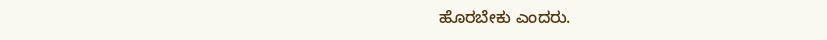ಹೊರಬೇಕು ಎಂದರು.